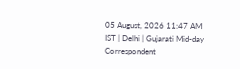05 August, 2026 11:47 AM IST | Delhi | Gujarati Mid-day Correspondent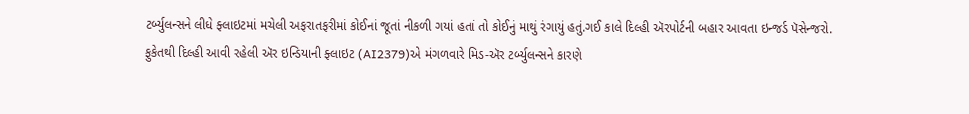ટર્બ્યુલન્સને લીધે ફ્લાઇટમાં મચેલી અફરાતફરીમાં કોઈનાં જૂતાં નીકળી ગયાં હતાં તો કોઈનું માથું રંગાયું હતું.ગઈ કાલે દિલ્હી ઍરપોર્ટની બહાર આવતા ઇન્જર્ડ પૅસેન્જરો.
ફુકેતથી દિલ્હી આવી રહેલી ઍર ઇન્ડિયાની ફ્લાઇટ (AI2379)એ મંગળવારે મિડ-ઍર ટર્બ્યુલન્સને કારણે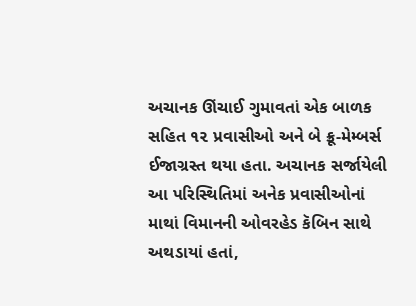અચાનક ઊંચાઈ ગુમાવતાં એક બાળક સહિત ૧૨ પ્રવાસીઓ અને બે ક્રૂ-મેમ્બર્સ ઈજાગ્રસ્ત થયા હતા. અચાનક સર્જાયેલી આ પરિસ્થિતિમાં અનેક પ્રવાસીઓનાં માથાં વિમાનની ઓવરહેડ કૅબિન સાથે અથડાયાં હતાં,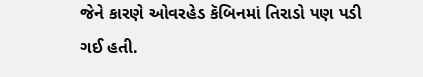જેને કારણે ઓવરહેડ કૅબિનમાં તિરાડો પણ પડી ગઈ હતી.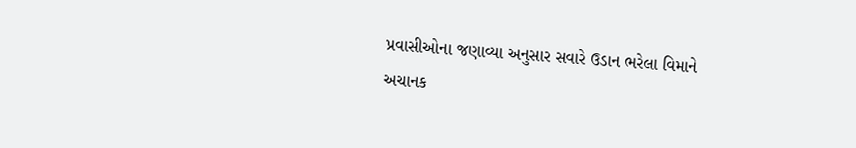પ્રવાસીઓના જણાવ્યા અનુસાર સવારે ઉડાન ભરેલા વિમાને અચાનક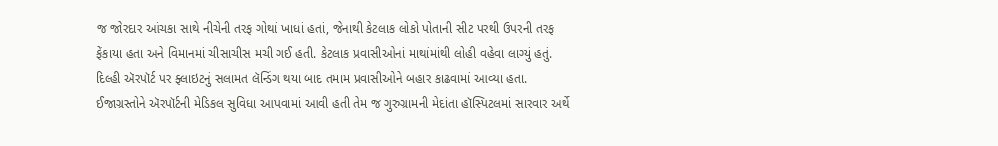જ જોરદાર આંચકા સાથે નીચેની તરફ ગોથાં ખાધાં હતાં, જેનાથી કેટલાક લોકો પોતાની સીટ પરથી ઉપરની તરફ ફેંકાયા હતા અને વિમાનમાં ચીસાચીસ મચી ગઈ હતી. કેટલાક પ્રવાસીઓનાં માથાંમાંથી લોહી વહેવા લાગ્યું હતું.
દિલ્હી ઍરપૉર્ટ પર ફ્લાઇટનું સલામત લૅન્ડિંગ થયા બાદ તમામ પ્રવાસીઓને બહાર કાઢવામાં આવ્યા હતા. ઈજાગ્રસ્તોને ઍરપૉર્ટની મેડિકલ સુવિધા આપવામાં આવી હતી તેમ જ ગુરુગ્રામની મેદાંતા હૉસ્પિટલમાં સારવાર અર્થે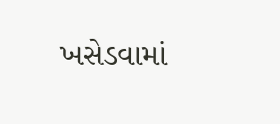ખસેડવામાં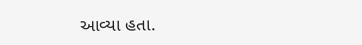આવ્યા હતા.